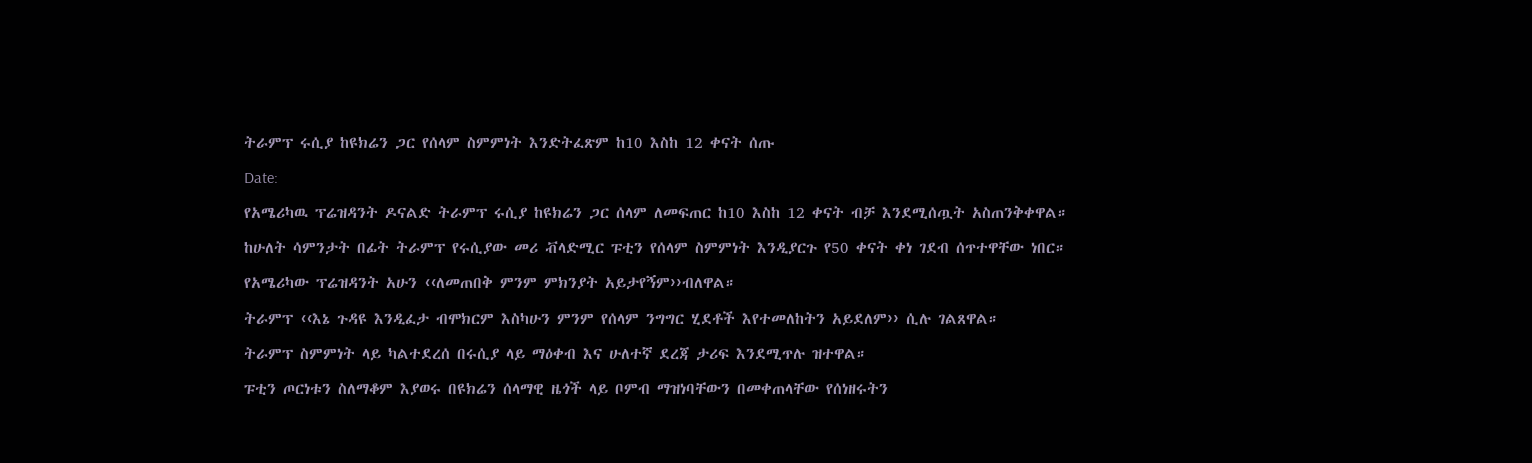ትራምፕ ሩሲያ ከዩክሬን ጋር የሰላም ስምምነት እንድትፈጽም ከ10 እስከ 12 ቀናት ሰጡ

Date:

የአሜሪካዉ ፕሬዝዳንት ዶናልድ ትራምፕ ሩሲያ ከዩክሬን ጋር ሰላም ለመፍጠር ከ10 እስከ 12 ቀናት ብቻ እንደሚሰጧት አስጠንቅቀዋል።

ከሁለት ሳምንታት በፊት ትራምፕ የሩሲያው መሪ ቭላድሚር ፑቲን የሰላም ስምምነት እንዲያርጉ የ50 ቀናት ቀነ ገደብ ሰጥተዋቸው ነበር።

የአሜሪካው ፕሬዝዳንት አሁን ‹‹ለመጠበቅ ምንም ምክንያት አይታየኝም››ብለዋል።

ትራምፕ ‹‹እኔ ጉዳዩ እንዲፈታ ብሞክርም እስካሁን ምንም የሰላም ንግግር ሂደቶች እየተመለከትን አይደለም›› ሲሉ ገልጸዋል።

ትራምፕ ስምምነት ላይ ካልተደረሰ በሩሲያ ላይ ማዕቀብ እና ሁለተኛ ደረጃ ታሪፍ እንደሚጥሉ ዝተዋል።

ፑቲን ጦርነቱን ስለማቆም እያወሩ በዩክሬን ሰላማዊ ዜጎች ላይ ቦምብ ማዝነባቸውን በመቀጠላቸው የሰነዘሩትን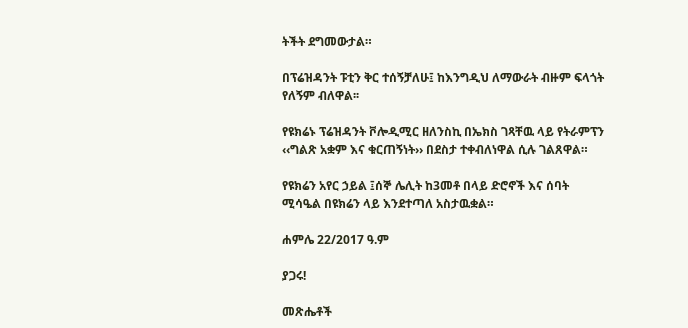ትችት ደግመውታል።

በፕሬዝዳንት ፑቲን ቅር ተሰኝቻለሁ፤ ከእንግዲህ ለማውራት ብዙም ፍላጎት የለኝም ብለዋል፡፡

የዩክሬኑ ፕሬዝዳንት ቮሎዲሚር ዘለንስኪ በኤክስ ገጻቸዉ ላይ የትራምፕን ‹‹ግልጽ አቋም እና ቁርጠኝነት›› በደስታ ተቀብለነዋል ሲሉ ገልጸዋል።

የዩክሬን አየር ኃይል ፤ሰኞ ሌሊት ከ3መቶ በላይ ድሮኖች እና ሰባት ሚሳዔል በዩክሬን ላይ እንደተጣለ አስታዉቋል።

ሐምሌ 22/2017 ዓ.ም

ያጋሩ!

መጽሔቶች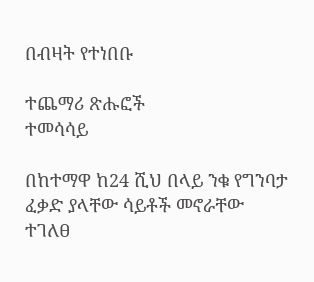በብዛት የተነበቡ

ተጨማሪ ጽሑፎች
ተመሳሳይ

በከተማዋ ከ24 ሺህ በላይ ንቁ የግንባታ ፈቃድ ያላቸው ሳይቶች መኖራቸው ተገለፀ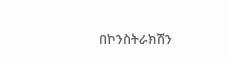በኮንስትራክሽን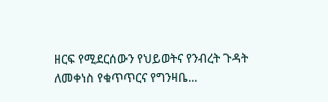ዘርፍ የሚደርሰውን የህይወትና የንብረት ጉዳት ለመቀነስ የቁጥጥርና የግንዛቤ...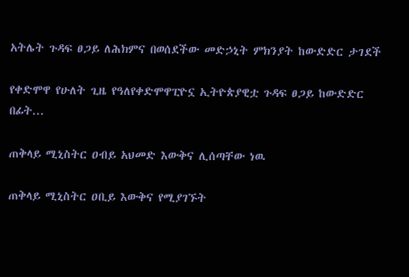አትሌት ጉዳፍ ፀጋይ ለሕክምና በወሰደችው መድኃኒት ምክንያት ከውድድር ታገደች

የቀድሞዋ የሁለት ጊዜ የዓለየቀድሞዋፒዮኗ ኢትዮጵያዊቷ ጉዳፍ ፀጋይ ከውድድር በፊት...

ጠቅላይ ሚኒስትር ዐብይ አህመድ እውቅና ሊሰጣቸው ነዉ

ጠቅላይ ሚኒስትር ዐቢይ እውቅና የሚያገኙት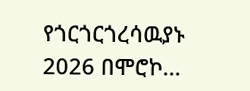የጎርጎርጎረሳዉያኑ 2026 በሞሮኮ...